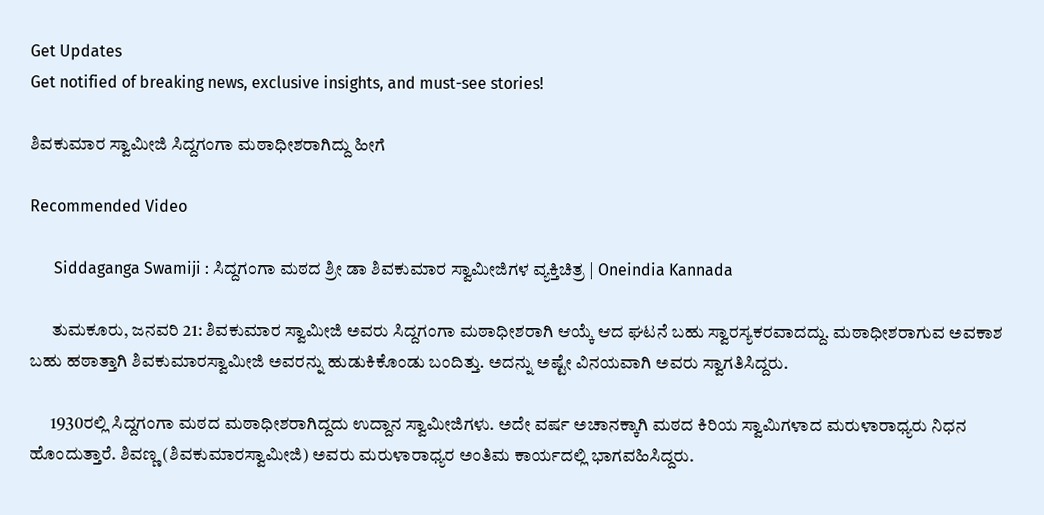Get Updates
Get notified of breaking news, exclusive insights, and must-see stories!

ಶಿವಕುಮಾರ ಸ್ವಾಮೀಜಿ ಸಿದ್ದಗಂಗಾ ಮಠಾಧೀಶರಾಗಿದ್ದು ಹೀಗೆ

Recommended Video

      Siddaganga Swamiji : ಸಿದ್ದಗಂಗಾ ಮಠದ ಶ್ರೀ ಡಾ ಶಿವಕುಮಾರ ಸ್ವಾಮೀಜಿಗಳ ವ್ಯಕ್ತಿಚಿತ್ರ | Oneindia Kannada

      ತುಮಕೂರು, ಜನವರಿ 21: ಶಿವಕುಮಾರ ಸ್ವಾಮೀಜಿ ಅವರು ಸಿದ್ದಗಂಗಾ ಮಠಾಧೀಶರಾಗಿ ಆಯ್ಕೆ ಆದ ಘಟನೆ ಬಹು ಸ್ವಾರಸ್ಯಕರವಾದದ್ದು. ಮಠಾಧೀಶರಾಗುವ ಅವಕಾಶ ಬಹು ಹಠಾತ್ತಾಗಿ ಶಿವಕುಮಾರಸ್ವಾಮೀಜಿ ಅವರನ್ನು ಹುಡುಕಿಕೊಂಡು ಬಂದಿತ್ತು. ಅದನ್ನು ಅಷ್ಟೇ ವಿನಯವಾಗಿ ಅವರು ಸ್ವಾಗತಿಸಿದ್ದರು.

      1930ರಲ್ಲಿ ಸಿದ್ದಗಂಗಾ ಮಠದ ಮಠಾಧೀಶರಾಗಿದ್ದದು ಉದ್ದಾನ ಸ್ವಾಮೀಜಿಗಳು. ಅದೇ ವರ್ಷ ಅಚಾನಕ್ಕಾಗಿ ಮಠದ ಕಿರಿಯ ಸ್ವಾಮಿಗಳಾದ ಮರುಳಾರಾಧ್ಯರು ನಿಧನ ಹೊಂದುತ್ತಾರೆ. ಶಿವಣ್ಣ (ಶಿವಕುಮಾರಸ್ವಾಮೀಜಿ) ಅವರು ಮರುಳಾರಾಧ್ಯರ ಅಂತಿಮ ಕಾರ್ಯದಲ್ಲಿ ಭಾಗವಹಿಸಿದ್ದರು.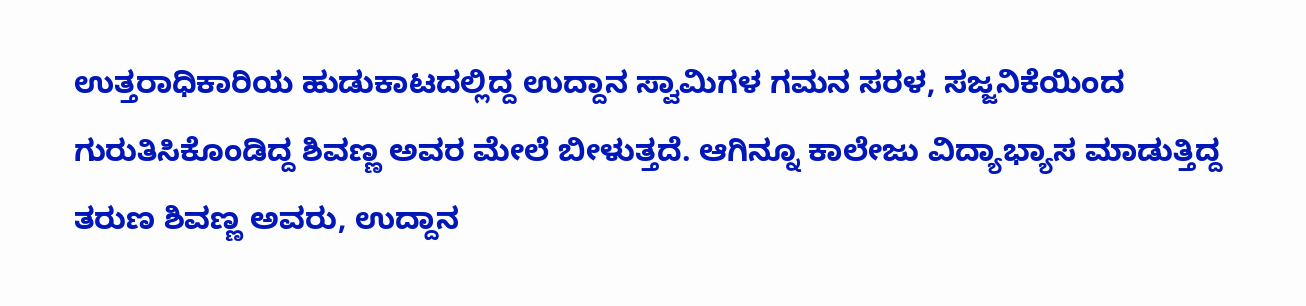ಉತ್ತರಾಧಿಕಾರಿಯ ಹುಡುಕಾಟದಲ್ಲಿದ್ದ ಉದ್ದಾನ ಸ್ವಾಮಿಗಳ ಗಮನ ಸರಳ, ಸಜ್ಜನಿಕೆಯಿಂದ ಗುರುತಿಸಿಕೊಂಡಿದ್ದ ಶಿವಣ್ಣ ಅವರ ಮೇಲೆ ಬೀಳುತ್ತದೆ. ಆಗಿನ್ನೂ ಕಾಲೇಜು ವಿದ್ಯಾಭ್ಯಾಸ ಮಾಡುತ್ತಿದ್ದ ತರುಣ ಶಿವಣ್ಣ ಅವರು, ಉದ್ದಾನ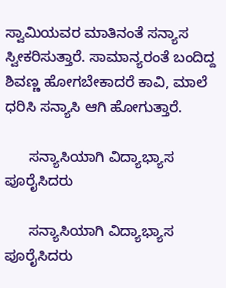ಸ್ವಾಮಿಯವರ ಮಾತಿನಂತೆ ಸನ್ಯಾಸ ಸ್ವೀಕರಿಸುತ್ತಾರೆ. ಸಾಮಾನ್ಯರಂತೆ ಬಂದಿದ್ದ ಶಿವಣ್ಣ ಹೋಗಬೇಕಾದರೆ ಕಾವಿ, ಮಾಲೆ ಧರಿಸಿ ಸನ್ಯಾಸಿ ಆಗಿ ಹೋಗುತ್ತಾರೆ.

      ಸನ್ಯಾಸಿಯಾಗಿ ವಿದ್ಯಾಭ್ಯಾಸ ಪೂರೈಸಿದರು

      ಸನ್ಯಾಸಿಯಾಗಿ ವಿದ್ಯಾಭ್ಯಾಸ ಪೂರೈಸಿದರು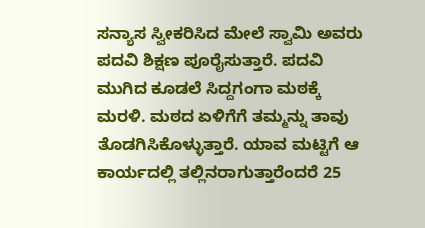ಸನ್ಯಾಸ ಸ್ವೀಕರಿಸಿದ ಮೇಲೆ ಸ್ವಾಮಿ ಅವರು ಪದವಿ ಶಿಕ್ಷಣ ಪೂರೈಸುತ್ತಾರೆ. ಪದವಿ ಮುಗಿದ ಕೂಡಲೆ ಸಿದ್ದಗಂಗಾ ಮಠಕ್ಕೆ ಮರಳಿ. ಮಠದ ಏಳಿಗೆಗೆ ತಮ್ಮನ್ನು ತಾವು ತೊಡಗಿಸಿಕೊಳ್ಳುತ್ತಾರೆ. ಯಾವ ಮಟ್ಟಿಗೆ ಆ ಕಾರ್ಯದಲ್ಲಿ ತಲ್ಲಿನರಾಗುತ್ತಾರೆಂದರೆ 25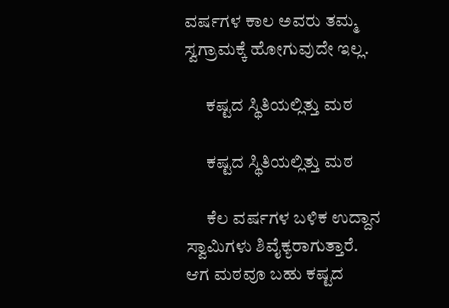ವರ್ಷಗಳ ಕಾಲ ಅವರು ತಮ್ಮ ಸ್ವಗ್ರಾಮಕ್ಕೆ ಹೋಗುವುದೇ ಇಲ್ಲ.

      ಕಷ್ಟದ ಸ್ಥಿತಿಯಲ್ಲಿತ್ತು ಮಠ

      ಕಷ್ಟದ ಸ್ಥಿತಿಯಲ್ಲಿತ್ತು ಮಠ

      ಕೆಲ ವರ್ಷಗಳ ಬಳಿಕ ಉದ್ದಾನ ಸ್ವಾಮಿಗಳು ಶಿವೈಕ್ಯರಾಗುತ್ತಾರೆ. ಆಗ ಮಠವೂ ಬಹು ಕಷ್ಟದ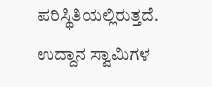ಪರಿಸ್ಥಿತಿಯಲ್ಲಿರುತ್ತದೆ. ಉದ್ದಾನ ಸ್ವಾಮಿಗಳ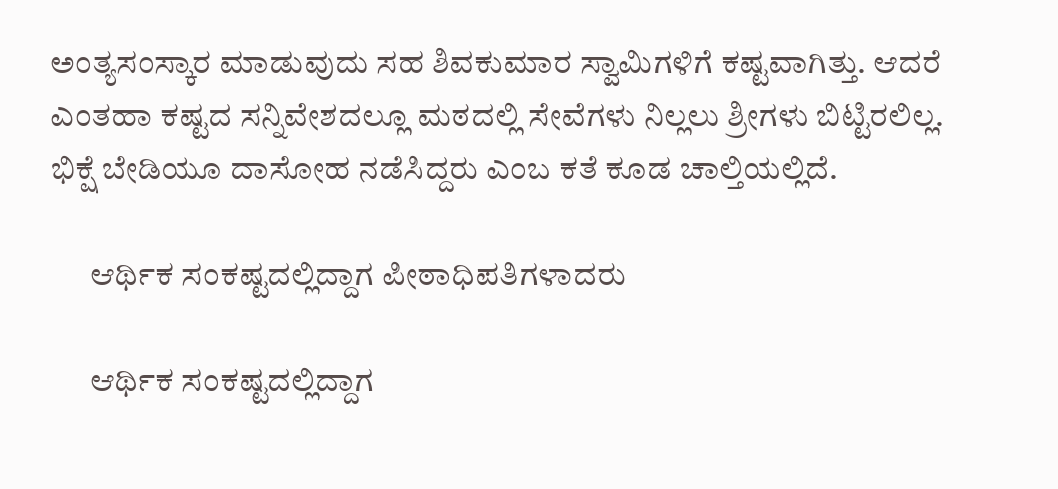ಅಂತ್ಯಸಂಸ್ಕಾರ ಮಾಡುವುದು ಸಹ ಶಿವಕುಮಾರ ಸ್ವಾಮಿಗಳಿಗೆ ಕಷ್ಟವಾಗಿತ್ತು. ಆದರೆ ಎಂತಹಾ ಕಷ್ಟದ ಸನ್ನಿವೇಶದಲ್ಲೂ ಮಠದಲ್ಲಿ ಸೇವೆಗಳು ನಿಲ್ಲಲು ಶ್ರೀಗಳು ಬಿಟ್ಟಿರಲಿಲ್ಲ. ಭಿಕ್ಷೆ ಬೇಡಿಯೂ ದಾಸೋಹ ನಡೆಸಿದ್ದರು ಎಂಬ ಕತೆ ಕೂಡ ಚಾಲ್ತಿಯಲ್ಲಿದೆ.

      ಆರ್ಥಿಕ ಸಂಕಷ್ಟದಲ್ಲಿದ್ದಾಗ ಪೀಠಾಧಿಪತಿಗಳಾದರು

      ಆರ್ಥಿಕ ಸಂಕಷ್ಟದಲ್ಲಿದ್ದಾಗ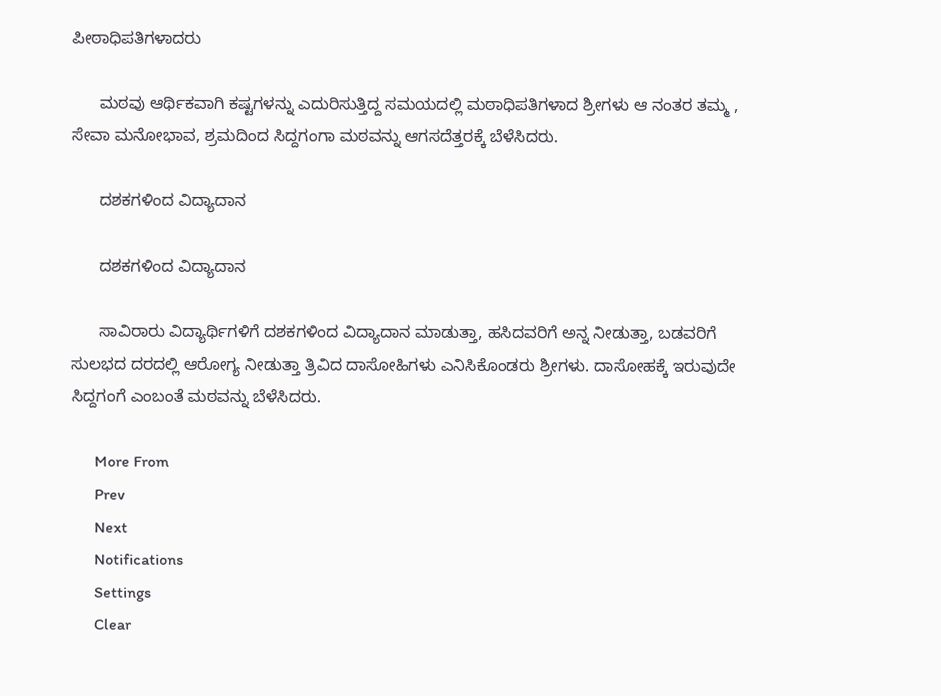ಪೀಠಾಧಿಪತಿಗಳಾದರು

      ಮಠವು ಆರ್ಥಿಕವಾಗಿ ಕಷ್ಟಗಳನ್ನು ಎದುರಿಸುತ್ತಿದ್ದ ಸಮಯದಲ್ಲಿ ಮಠಾಧಿಪತಿಗಳಾದ ಶ್ರೀಗಳು ಆ ನಂತರ ತಮ್ಮ , ಸೇವಾ ಮನೋಭಾವ, ಶ್ರಮದಿಂದ ಸಿದ್ದಗಂಗಾ ಮಠವನ್ನು ಆಗಸದೆತ್ತರಕ್ಕೆ ಬೆಳೆಸಿದರು.

      ದಶಕಗಳಿಂದ ವಿದ್ಯಾದಾನ

      ದಶಕಗಳಿಂದ ವಿದ್ಯಾದಾನ

      ಸಾವಿರಾರು ವಿದ್ಯಾರ್ಥಿಗಳಿಗೆ ದಶಕಗಳಿಂದ ವಿದ್ಯಾದಾನ ಮಾಡುತ್ತಾ, ಹಸಿದವರಿಗೆ ಅನ್ನ ನೀಡುತ್ತಾ, ಬಡವರಿಗೆ ಸುಲಭದ ದರದಲ್ಲಿ ಆರೋಗ್ಯ ನೀಡುತ್ತಾ ತ್ರಿವಿದ ದಾಸೋಹಿಗಳು ಎನಿಸಿಕೊಂಡರು ಶ್ರೀಗಳು. ದಾಸೋಹಕ್ಕೆ ಇರುವುದೇ ಸಿದ್ದಗಂಗೆ ಎಂಬಂತೆ ಮಠವನ್ನು ಬೆಳೆಸಿದರು.

      More From
      Prev
      Next
      Notifications
      Settings
      Clear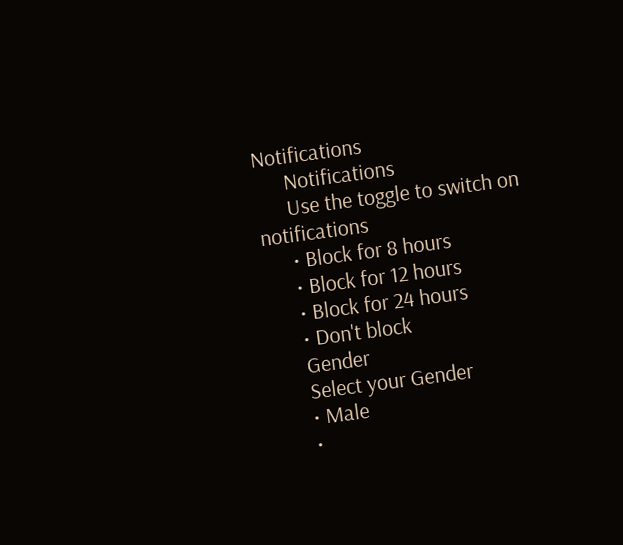Notifications
      Notifications
      Use the toggle to switch on notifications
      • Block for 8 hours
      • Block for 12 hours
      • Block for 24 hours
      • Don't block
      Gender
      Select your Gender
      • Male
      •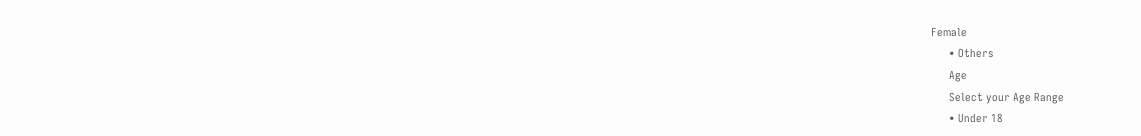Female
      • Others
      Age
      Select your Age Range
      • Under 18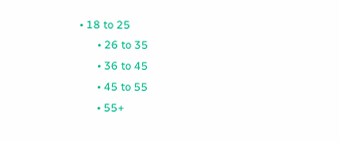• 18 to 25
      • 26 to 35
      • 36 to 45
      • 45 to 55
      • 55+